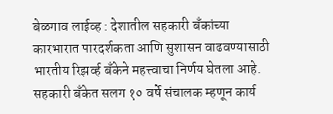बेळगाव लाईव्ह : देशातील सहकारी बँकांच्या कारभारात पारदर्शकता आणि सुशासन वाढवण्यासाठी भारतीय रिझर्व्ह बँकेने महत्त्वाचा निर्णय घेतला आहे. सहकारी बँकेत सलग १० वर्षे संचालक म्हणून कार्य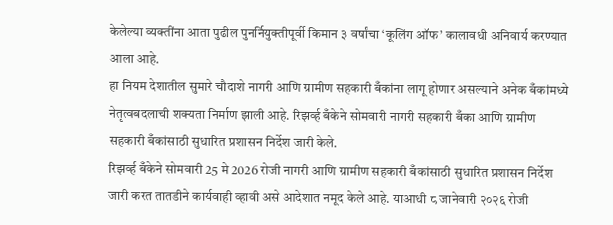केलेल्या व्यक्तींना आता पुढील पुनर्नियुक्तीपूर्वी किमान ३ वर्षांचा ‘कूलिंग ऑफ’ कालावधी अनिवार्य करण्यात आला आहे.
हा नियम देशातील सुमारे चौदाशे नागरी आणि ग्रामीण सहकारी बँकांना लागू होणार असल्याने अनेक बँकांमध्ये नेतृत्वबदलाची शक्यता निर्माण झाली आहे. रिझर्व्ह बँकेने सोमवारी नागरी सहकारी बँका आणि ग्रामीण सहकारी बँकांसाठी सुधारित प्रशासन निर्देश जारी केले.
रिझर्व्ह बँकेने सोमवारी 25 मे 2026 रोजी नागरी आणि ग्रामीण सहकारी बँकांसाठी सुधारित प्रशासन निर्देश जारी करत तातडीने कार्यवाही व्हावी असे आदेशात नमूद केले आहे. याआधी ८ जानेवारी २०२६ रोजी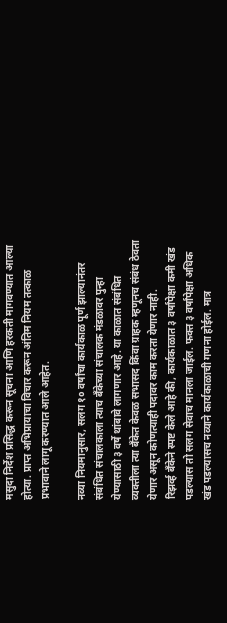मसुदा निर्देश प्रसिद्ध करून सूचना आणि हरकती मागवण्यात आल्या होत्या. प्राप्त अभिप्रायाचा विचार करून अंतिम नियम तत्काळ प्रभावाने लागू करण्यात आले आहेत.

नव्या नियमानुसार, सलग १० वर्षांचा कार्यकाळ पूर्ण झाल्यानंतर संबंधित संचालकाला त्याच बँकेच्या संचालक मंडळावर पुन्हा येण्यासाठी ३ वर्षे थांबावे लागणार आहे. या काळात संबंधित व्यक्तीला त्या बँकेत केवळ सभासद किंवा ग्राहक म्हणूनच संबंध ठेवता येणार असून कोणत्याही पदावर काम करता येणार नाही.
रिझर्व्ह बँकेने स्पष्ट केले आहे की, कार्यकाळात ३ वर्षांपेक्षा कमी खंड पडल्यास तो सलग सेवाच मानला जाईल. फक्त ३ वर्षांपेक्षा अधिक खंड पडल्यासच नव्याने कार्यकाळाची गणना होईल. मात्र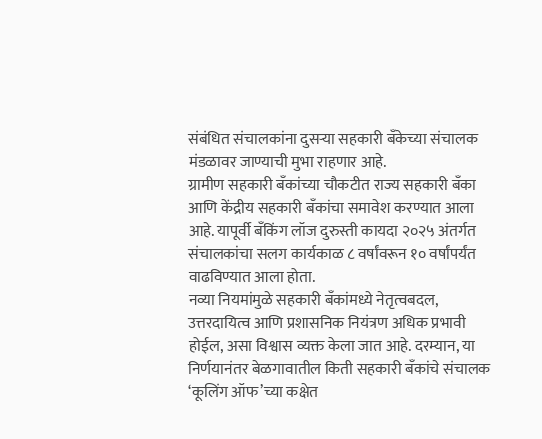संबंधित संचालकांना दुसऱ्या सहकारी बँकेच्या संचालक मंडळावर जाण्याची मुभा राहणार आहे.
ग्रामीण सहकारी बँकांच्या चौकटीत राज्य सहकारी बँका आणि केंद्रीय सहकारी बँकांचा समावेश करण्यात आला आहे. यापूर्वी बँकिंग लॉज दुरुस्ती कायदा २०२५ अंतर्गत संचालकांचा सलग कार्यकाळ ८ वर्षांवरून १० वर्षांपर्यंत वाढविण्यात आला होता.
नव्या नियमांमुळे सहकारी बँकांमध्ये नेतृत्वबदल, उत्तरदायित्व आणि प्रशासनिक नियंत्रण अधिक प्रभावी होईल, असा विश्वास व्यक्त केला जात आहे. दरम्यान, या निर्णयानंतर बेळगावातील किती सहकारी बँकांचे संचालक ‘कूलिंग ऑफ’च्या कक्षेत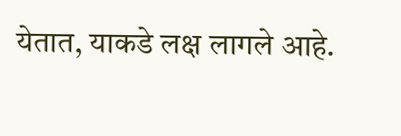येतात, याकडे लक्ष लागले आहे.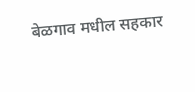बेळगाव मधील सहकार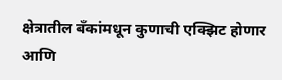क्षेत्रातील बँकांमधून कुणाची एक्झिट होणार आणि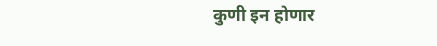कुणी इन होणार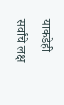याकडेही सर्वांचे लक्ष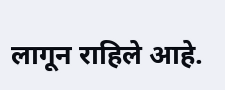लागून राहिले आहे.